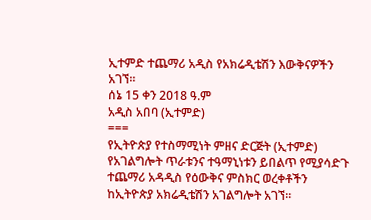ኢተምድ ተጨማሪ አዲስ የአክሬዲቴሽን እውቅናዎችን አገኘ፡፡
ሰኔ 15 ቀን 2018 ዓ.ም
አዲስ አበባ (ኢተምድ)
===
የኢትዮጵያ የተስማሚነት ምዘና ድርጅት (ኢተምድ) የአገልግሎት ጥራቱንና ተዓማኒነቱን ይበልጥ የሚያሳድጉ ተጨማሪ አዳዲስ የዕውቅና ምስክር ወረቀቶችን ከኢትዮጵያ አክሬዲቴሽን አገልግሎት አገኘ።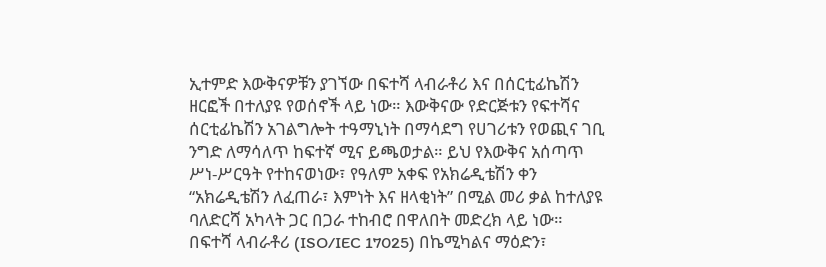ኢተምድ እውቅናዎቹን ያገኘው በፍተሻ ላብራቶሪ እና በሰርቲፊኬሽን ዘርፎች በተለያዩ የወሰኖች ላይ ነው። እውቅናው የድርጅቱን የፍተሻና ሰርቲፊኬሽን አገልግሎት ተዓማኒነት በማሳደግ የሀገሪቱን የወጪና ገቢ ንግድ ለማሳለጥ ከፍተኛ ሚና ይጫወታል። ይህ የእውቅና አሰጣጥ ሥነ-ሥርዓት የተከናወነው፣ የዓለም አቀፍ የአክሬዲቴሽን ቀን “አክሬዲቴሽን ለፈጠራ፣ እምነት እና ዘላቂነት” በሚል መሪ ቃል ከተለያዩ ባለድርሻ አካላት ጋር በጋራ ተከብሮ በዋለበት መድረክ ላይ ነው።
በፍተሻ ላብራቶሪ (ISO/IEC 17025) በኬሚካልና ማዕድን፣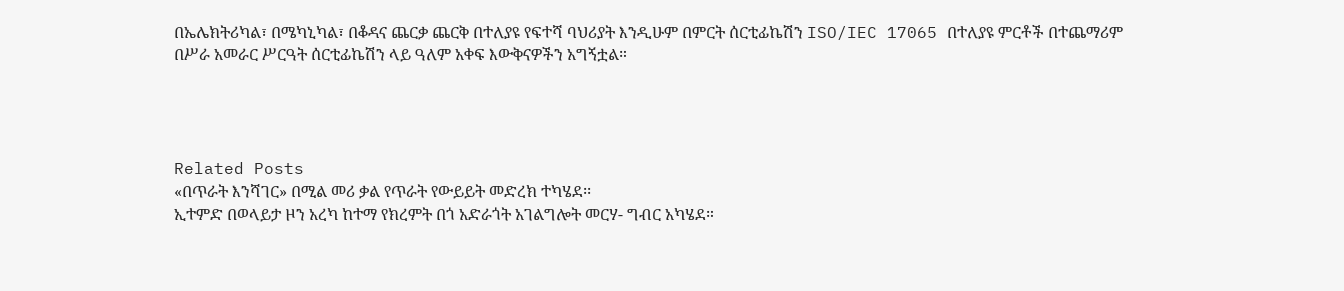በኤሌክትሪካል፣ በሜካኒካል፣ በቆዳና ጨርቃ ጨርቅ በተለያዩ የፍተሻ ባህሪያት እንዲሁም በምርት ሰርቲፊኬሽን ISO/IEC 17065 በተለያዩ ምርቶች በተጨማሪም በሥራ አመራር ሥርዓት ሰርቲፊኬሽን ላይ ዓለም አቀፍ እውቅናዎችን አግኝቷል።




Related Posts
«በጥራት እንሻገር» በሚል መሪ ቃል የጥራት የውይይት መድረክ ተካሄደ፡፡
ኢተምድ በወላይታ ዞን አረካ ከተማ የክረምት በጎ አድራጎት አገልግሎት መርሃ- ግብር አካሄደ።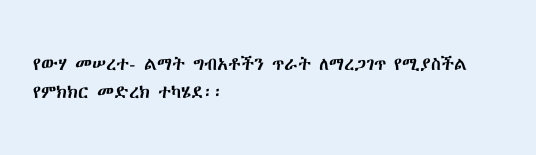የውሃ መሠረተ- ልማት ግብአቶችን ጥራት ለማረጋገጥ የሚያስችል የምክክር መድረክ ተካሄደ፡፡